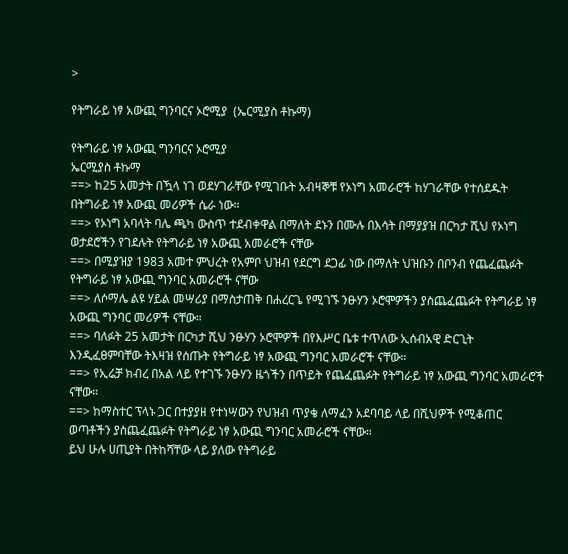>

የትግራይ ነፃ አውጪ ግንባርና ኦሮሚያ  (ኤርሚያስ ቶኩማ)

የትግራይ ነፃ አውጪ ግንባርና ኦሮሚያ
ኤርሚያስ ቶኩማ
==> ከ25 አመታት በዃላ ነገ ወደሃገራቸው የሚገቡት አብዛኞቹ የኦነግ አመራሮች ከሃገራቸው የተሰደዱት በትግራይ ነፃ አውጪ መሪዎች ሴራ ነው።
==> የኦነግ አባላት ባሌ ጫካ ውስጥ ተደብቀዋል በማለት ደኑን በሙሉ በእሳት በማያያዝ በርካታ ሺህ የኦነግ ወታደሮችን የገደሉት የትግራይ ነፃ አውጪ አመራሮች ናቸው
==> በሚያዝያ 1983 አመተ ምህረት የአምቦ ህዝብ የደርግ ደጋፊ ነው በማለት ህዝቡን በቦንብ የጨፈጨፉት የትግራይ ነፃ አውጪ ግንባር አመራሮች ናቸው
==> ለሶማሌ ልዩ ሃይል መሣሪያ በማስታጠቅ በሐረርጌ የሚገኙ ንፁሃን ኦሮሞዎችን ያስጨፈጨፉት የትግራይ ነፃ አውጪ ግንባር መሪዎች ናቸው።
==> ባለፉት 25 አመታት በርካታ ሺህ ንፁሃን ኦሮሞዎች በየእሥር ቤቱ ተጥለው ኢሰብአዊ ድርጊት እንዲፈፀምባቸው ትእዛዝ የሰጡት የትግራይ ነፃ አውጪ ግንባር አመራሮች ናቸው።
==> የኢሬቻ ክብረ በአል ላይ የተገኙ ንፁሃን ዜጎችን በጥይት የጨፈጨፉት የትግራይ ነፃ አውጪ ግንባር አመራሮች ናቸው።
==> ከማስተር ፕላኑ ጋር በተያያዘ የተነሣውን የህዝብ ጥያቄ ለማፈን አደባባይ ላይ በሺህዎች የሚቆጠር ወጣቶችን ያስጨፈጨፉት የትግራይ ነፃ አውጪ ግንባር አመራሮች ናቸው።
ይህ ሁሉ ሀጢያት በትከሻቸው ላይ ያለው የትግራይ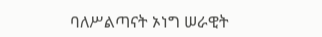ባለሥልጣናት ኦነግ ሠራዊት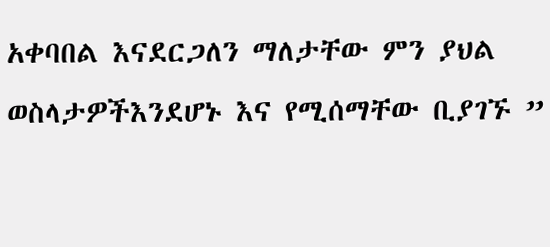አቀባበል እናደርጋለን ማለታቸው ምን ያህል ወስላታዎችእንደሆኑ እና የሚሰማቸው ቢያገኙ ”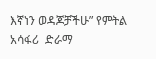እኛነን ወዳጆቻችሁ” የምትል አሳፋሪ  ድራማ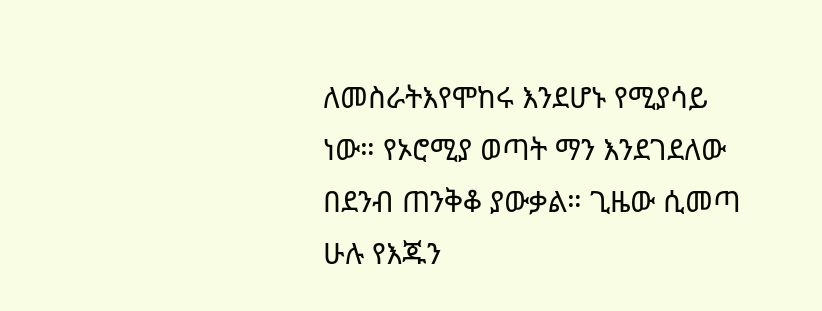ለመስራትእየሞከሩ እንደሆኑ የሚያሳይ ነው። የኦሮሚያ ወጣት ማን እንደገደለው በደንብ ጠንቅቆ ያውቃል። ጊዜው ሲመጣ ሁሉ የእጁን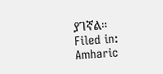ያገኛል።
Filed in: Amharic